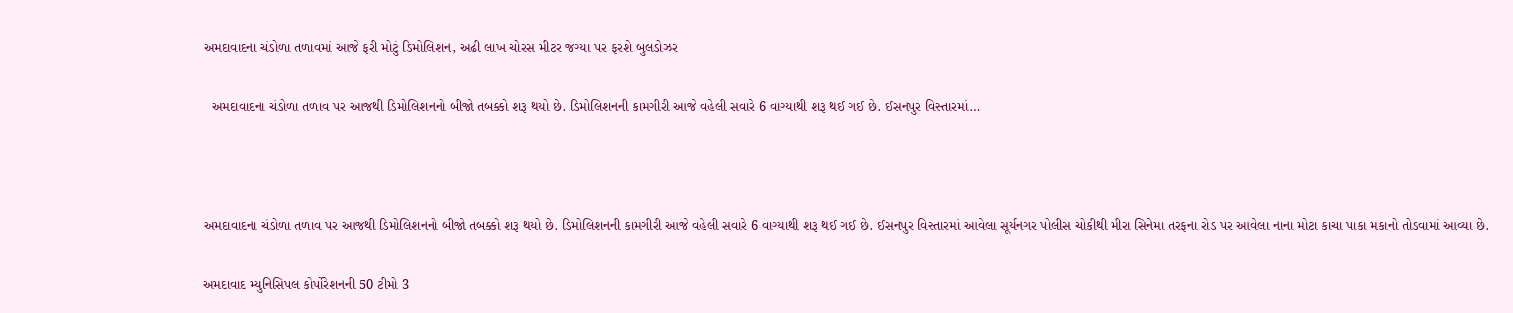અમદાવાદના ચંડોળા તળાવમાં આજે ફરી મોટું ડિમોલિશન, અઢી લાખ ચોરસ મીટર જગ્યા પર ફરશે બુલડોઝર

  અમદાવાદના ચંડોળા તળાવ પર આજથી ડિમોલિશનનો બીજો તબક્કો શરૂ થયો છે. ડિમોલિશનની કામગીરી આજે વહેલી સવારે 6 વાગ્યાથી શરૂ થઈ ગઈ છે. ઈસનપુર વિસ્તારમાં…



અમદાવાદના ચંડોળા તળાવ પર આજથી ડિમોલિશનનો બીજો તબક્કો શરૂ થયો છે. ડિમોલિશનની કામગીરી આજે વહેલી સવારે 6 વાગ્યાથી શરૂ થઈ ગઈ છે. ઈસનપુર વિસ્તારમાં આવેલા સૂર્યનગર પોલીસ ચોકીથી મીરા સિનેમા તરફના રોડ પર આવેલા નાના મોટા કાચા પાકા મકાનો તોડવામાં આવ્યા છે.

અમદાવાદ મ્યુનિસિપલ કોર્પોરેશનની 50 ટીમો 3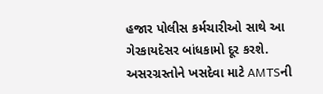હજાર પોલીસ કર્મચારીઓ સાથે આ ગેરકાયદેસર બાંધકામો દૂર કરશે. અસરગ્રસ્તોને ખસદેવા માટે AMTSની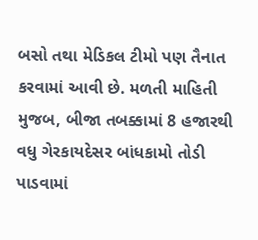બસો તથા મેડિકલ ટીમો પણ તૈનાત કરવામાં આવી છે. મળતી માહિતી મુજબ, બીજા તબક્કામાં 8 હજારથી વધુ ગેરકાયદેસર બાંધકામો તોડી પાડવામાં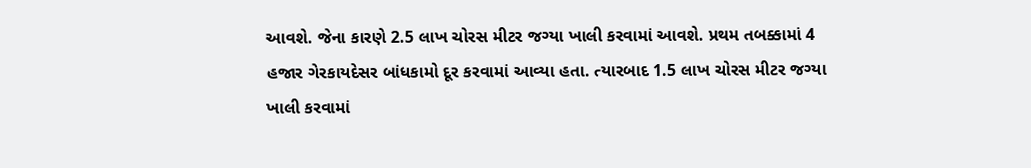આવશે. જેના કારણે 2.5 લાખ ચોરસ મીટર જગ્યા ખાલી કરવામાં આવશે. પ્રથમ તબક્કામાં 4 હજાર ગેરકાયદેસર બાંધકામો દૂર કરવામાં આવ્યા હતા. ત્યારબાદ 1.5 લાખ ચોરસ મીટર જગ્યા ખાલી કરવામાં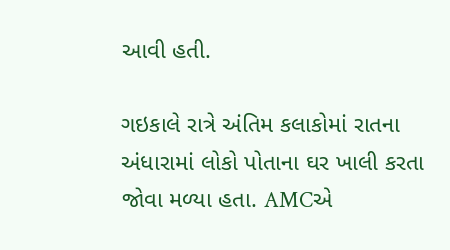આવી હતી.

ગઇકાલે રાત્રે અંતિમ કલાકોમાં રાતના અંધારામાં લોકો પોતાના ઘર ખાલી કરતા જોવા મળ્યા હતા. AMCએ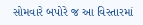સોમવારે બપોરે જ આ વિસ્તારમાં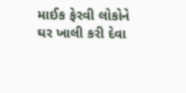માઈક ફેરવી લોકોને ઘર ખાલી કરી દેવા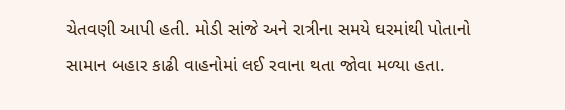ચેતવણી આપી હતી. મોડી સાંજે અને રાત્રીના સમયે ઘરમાંથી પોતાનો સામાન બહાર કાઢી વાહનોમાં લઈ રવાના થતા જોવા મળ્યા હતા.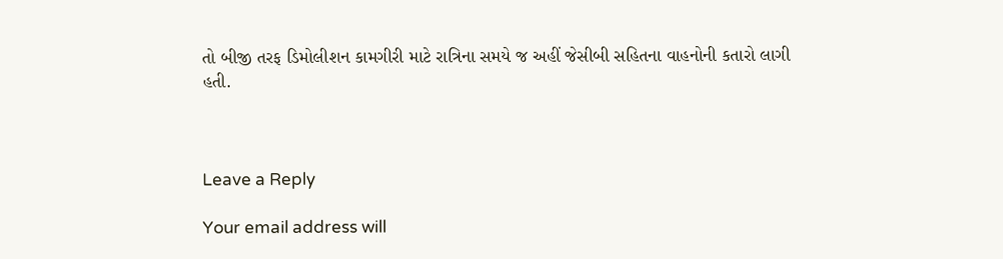તો બીજી તરફ ડિમોલીશન કામગીરી માટે રાત્રિના સમયે જ અહીં જેસીબી સહિતના વાહનોની કતારો લાગી હતી.



Leave a Reply

Your email address will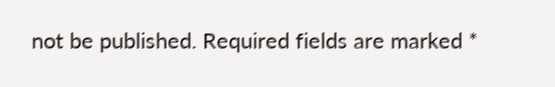not be published. Required fields are marked *